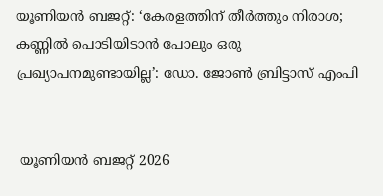യൂണിയൻ ബജറ്റ്: ‘കേരളത്തിന് തീർത്തും നിരാശ; കണ്ണിൽ പൊടിയിടാൻ പോലും ഒരു പ്രഖ്യാപനമുണ്ടായില്ല’: ഡോ. ജോൺ ബ്രിട്ടാസ് എംപി


 യൂണിയൻ ബജറ്റ് 2026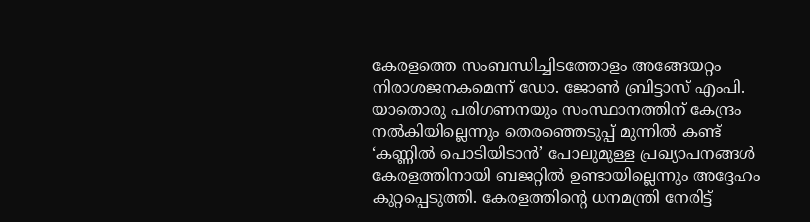കേരളത്തെ സംബന്ധിച്ചിടത്തോളം അങ്ങേയറ്റം നിരാശജനകമെന്ന് ഡോ. ജോൺ ബ്രിട്ടാസ് എംപി. യാതൊരു പരിഗണനയും സംസ്ഥാനത്തിന് കേന്ദ്രം നൽകിയില്ലെന്നും തെരഞ്ഞെടുപ്പ് മുന്നിൽ കണ്ട് ‘കണ്ണിൽ പൊടിയിടാൻ’ പോലുമുള്ള പ്രഖ്യാപനങ്ങൾ കേരളത്തിനായി ബജറ്റിൽ ഉണ്ടായില്ലെന്നും അദ്ദേഹം കുറ്റപ്പെടുത്തി. കേരളത്തിന്റെ ധനമന്ത്രി നേരിട്ട്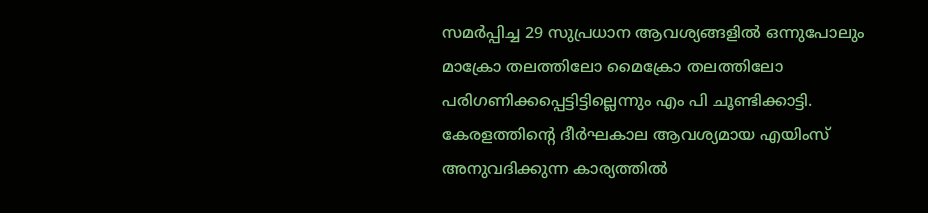സമർപ്പിച്ച 29 സുപ്രധാന ആവശ്യങ്ങളിൽ ഒന്നുപോലും മാക്രോ തലത്തിലോ മൈക്രോ തലത്തിലോ പരിഗണിക്കപ്പെട്ടിട്ടില്ലെന്നും എം പി ചൂണ്ടിക്കാട്ടി. കേരളത്തിന്‍റെ ദീർഘകാല ആവശ്യമായ എയിംസ് അനുവദിക്കുന്ന കാര്യത്തിൽ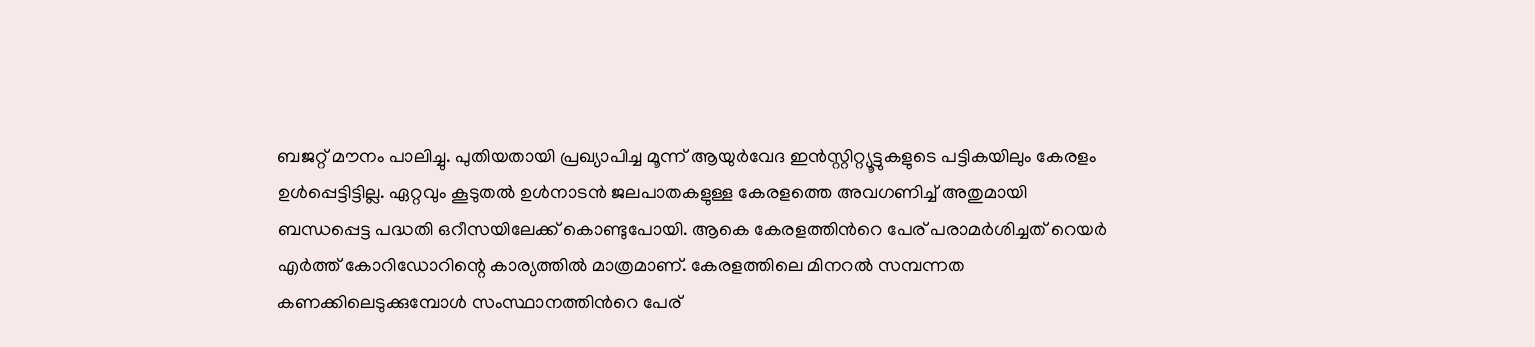ബജറ്റ് മൗനം പാലിച്ചു. പുതിയതായി പ്രഖ്യാപിച്ച മൂന്ന് ആയുർവേദ ഇൻസ്റ്റിറ്റ്യൂട്ടുകളുടെ പട്ടികയിലും കേരളം ഉൾപ്പെട്ടിട്ടില്ല. ഏറ്റവും കൂടുതൽ ഉൾനാടൻ ജലപാതകളുള്ള കേരളത്തെ അവഗണിച്ച് അതുമായി ബന്ധപ്പെട്ട പദ്ധതി ഒറീസയിലേക്ക് കൊണ്ടുപോയി. ആകെ കേരളത്തിന്‍റെ പേര് പരാമർശിച്ചത് റെയർ എർത്ത് കോറിഡോറിന്റെ കാര്യത്തിൽ മാത്രമാണ്. കേരളത്തിലെ മിനറൽ സമ്പന്നത കണക്കിലെടുക്കുമ്പോൾ സംസ്ഥാനത്തിന്‍റെ പേര്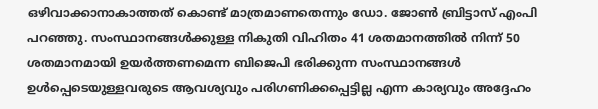ഒ‍ഴിവാക്കാനാകാത്തത് കൊണ്ട് മാത്രമാണതെന്നും ഡോ. ജോൺ ബ്രിട്ടാസ് എംപി പറഞ്ഞു. സംസ്ഥാനങ്ങൾക്കുള്ള നികുതി വിഹിതം 41 ശതമാനത്തിൽ നിന്ന് 50 ശതമാനമായി ഉയർത്തണമെന്ന ബിജെപി ഭരിക്കുന്ന സംസ്ഥാനങ്ങൾ ഉൾപ്പെടെയുള്ളവരുടെ ആവശ്യവും പരിഗണിക്കപ്പെട്ടില്ല എന്ന കാര്യവും അദ്ദേഹം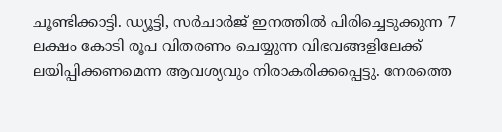ചൂണ്ടിക്കാട്ടി. ഡ്യൂട്ടി, സർചാർജ് ഇനത്തിൽ പിരിച്ചെടുക്കുന്ന 7 ലക്ഷം കോടി രൂപ വിതരണം ചെയ്യുന്ന വിഭവങ്ങളിലേക്ക് ലയിപ്പിക്കണമെന്ന ആവശ്യവും നിരാകരിക്കപ്പെട്ടു. നേരത്തെ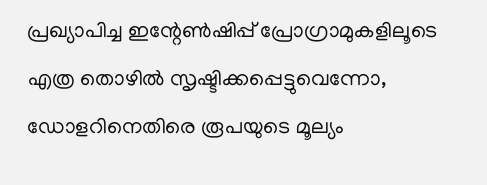പ്രഖ്യാപിച്ച ഇന്റേൺഷിപ്പ് പ്രോഗ്രാമുകളിലൂടെ എത്ര തൊഴിൽ സൃഷ്ടിക്കപ്പെട്ടുവെന്നോ, ഡോളറിനെതിരെ രൂപയുടെ മൂല്യം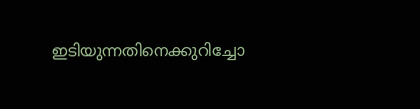ഇടിയുന്നതിനെക്കുറിച്ചോ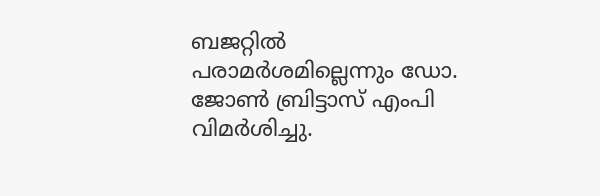ബജറ്റിൽ പരാമർശമില്ലെന്നും ഡോ. ജോൺ ബ്രിട്ടാസ് എംപി വിമർശിച്ചു.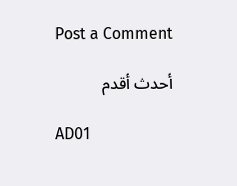Post a Comment

أحدث أقدم

AD01